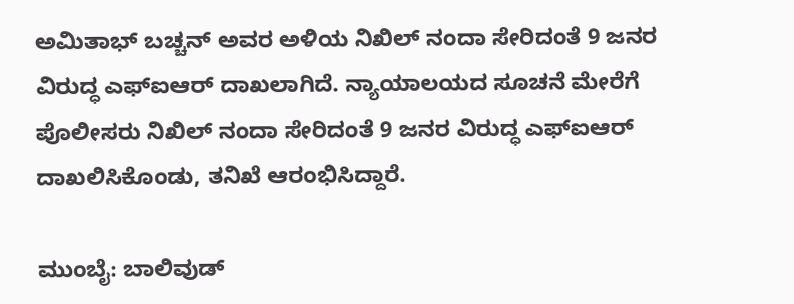ಅಮಿತಾಭ್ ಬಚ್ಚನ್ ಅವರ ಅಳಿಯ ನಿಖಿಲ್ ನಂದಾ ಸೇರಿದಂತೆ 9 ಜನರ ವಿರುದ್ಧ ಎಫ್‌ಐಆರ್ ದಾಖಲಾಗಿದೆ. ನ್ಯಾಯಾಲಯದ ಸೂಚನೆ ಮೇರೆಗೆ ಪೊಲೀಸರು ನಿಖಿಲ್ ನಂದಾ ಸೇರಿದಂತೆ 9 ಜನರ ವಿರುದ್ಧ ಎಫ್‌ಐಆರ್ ದಾಖಲಿಸಿಕೊಂಡು, ತನಿಖೆ ಆರಂಭಿಸಿದ್ದಾರೆ.

ಮುಂಬೈ: ಬಾಲಿವುಡ್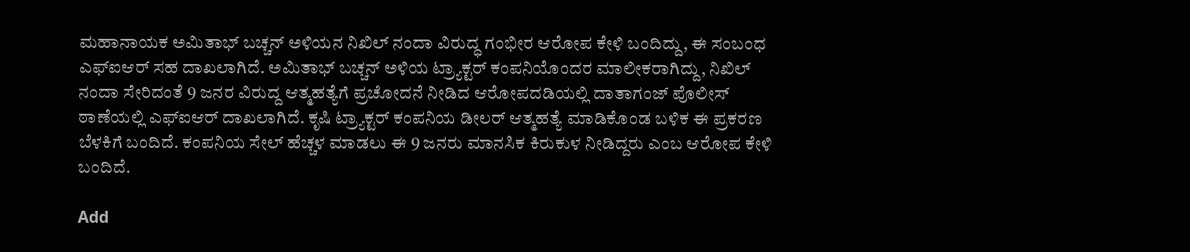ಮಹಾನಾಯಕ ಅಮಿತಾಭ್ ಬಚ್ಚನ್ ಅಳಿಯನ ನಿಖಿಲ್ ನಂದಾ ವಿರುದ್ಧ ಗಂಭೀರ ಆರೋಪ ಕೇಳಿ ಬಂದಿದ್ದು, ಈ ಸಂಬಂಧ ಎಫ್‌ಐಆರ್ ಸಹ ದಾಖಲಾಗಿದೆ. ಅಮಿತಾಭ್ ಬಚ್ಚನ್ ಅಳಿಯ ಟ್ರ್ಯಾಕ್ಟರ್ ಕಂಪನಿಯೊಂದರ ಮಾಲೀಕರಾಗಿದ್ದು, ನಿಖಿಲ್ ನಂದಾ ಸೇರಿದಂತೆ 9 ಜನರ ವಿರುದ್ದ ಆತ್ಮಹತ್ಯೆಗೆ ಪ್ರಚೋದನೆ ನೀಡಿದ ಆರೋಪದಡಿಯಲ್ಲಿ ದಾತಾಗಂಜ್ ಪೊಲೀಸ್ ಠಾಣೆಯಲ್ಲಿ ಎಫ್‌ಐಆರ್ ದಾಖಲಾಗಿದೆ. ಕೃಷಿ ಟ್ರ್ಯಾಕ್ಟರ್ ಕಂಪನಿಯ ಡೀಲರ್ ಆತ್ಮಹತ್ಯೆ ಮಾಡಿಕೊಂಡ ಬಳಿಕ ಈ ಪ್ರಕರಣ ಬೆಳಕಿಗೆ ಬಂದಿದೆ. ಕಂಪನಿಯ ಸೇಲ್ ಹೆಚ್ಚಳ ಮಾಡಲು ಈ 9 ಜನರು ಮಾನಸಿಕ ಕಿರುಕುಳ ನೀಡಿದ್ದರು ಎಂಬ ಆರೋಪ ಕೇಳಿ ಬಂದಿದೆ.

Add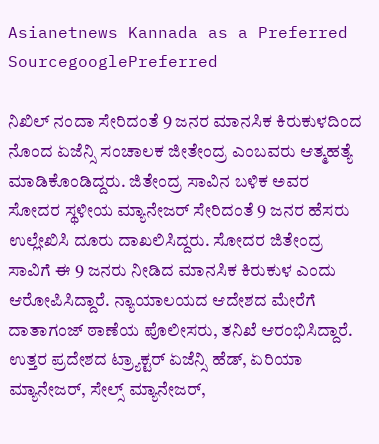Asianetnews Kannada as a Preferred SourcegooglePreferred

ನಿಖಿಲ್ ನಂದಾ ಸೇರಿದಂತೆ 9 ಜನರ ಮಾನಸಿಕ ಕಿರುಕುಳದಿಂದ ನೊಂದ ಏಜೆನ್ಸಿ ಸಂಚಾಲಕ ಜೀತೇಂದ್ರ ಎಂಬವರು ಆತ್ಮಹತ್ಯೆ ಮಾಡಿಕೊಂಡಿದ್ದರು. ಜಿತೇಂದ್ರ ಸಾವಿನ ಬಳಿಕ ಅವರ ಸೋದರ ಸ್ಥಳೀಯ ಮ್ಯಾನೇಜರ್ ಸೇರಿದಂತೆ 9 ಜನರ ಹೆಸರು ಉಲ್ಲೇಖಿಸಿ ದೂರು ದಾಖಲಿಸಿದ್ದರು. ಸೋದರ ಜಿತೇಂದ್ರ ಸಾವಿಗೆ ಈ 9 ಜನರು ನೀಡಿದ ಮಾನಸಿಕ ಕಿರುಕುಳ ಎಂದು ಆರೋಪಿಸಿದ್ದಾರೆ. ನ್ಯಾಯಾಲಯದ ಆದೇಶದ ಮೇರೆಗೆ ದಾತಾಗಂಜ್ ಠಾಣೆಯ ಪೊಲೀಸರು, ತನಿಖೆ ಆರಂಭಿಸಿದ್ದಾರೆ. ಉತ್ತರ ಪ್ರದೇಶದ ಟ್ರ್ಯಾಕ್ಟರ್ ಏಜೆನ್ಸಿ ಹೆಡ್, ಏರಿಯಾ ಮ್ಯಾನೇಜರ್, ಸೇಲ್ಸ್ ಮ್ಯಾನೇಜರ್,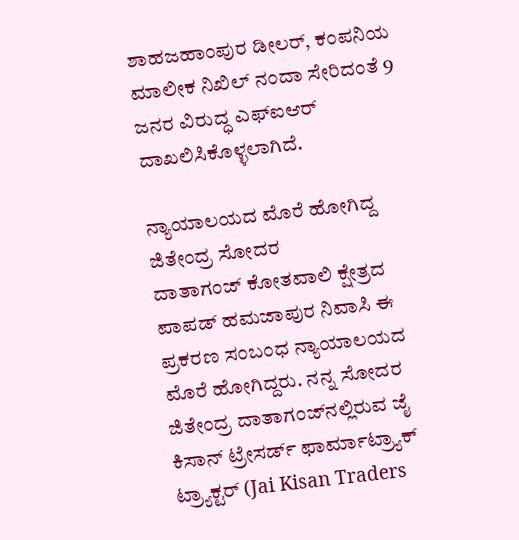ಶಾಹಜಹಾಂಪುರ ಡೀಲರ್, ಕಂಪನಿಯ ಮಾಲೀಕ ನಿಖಿಲ್ ನಂದಾ ಸೇರಿದಂತೆ 9 ಜನರ ವಿರುದ್ಧ ಎಫ್‌ಐಆರ್ ದಾಖಲಿಸಿಕೊಳ್ಳಲಾಗಿದೆ.

ನ್ಯಾಯಾಲಯದ ಮೊರೆ ಹೋಗಿದ್ದ ಜಿತೇಂದ್ರ ಸೋದರ
ದಾತಾಗಂಜ್ ಕೋತವಾಲಿ ಕ್ಷೇತ್ರದ ಪಾಪಡ್ ಹಮಜಾಪುರ ನಿವಾಸಿ ಈ ಪ್ರಕರಣ ಸಂಬಂಧ ನ್ಯಾಯಾಲಯದ ಮೊರೆ ಹೋಗಿದ್ದರು. ನನ್ನ ಸೋದರ ಜಿತೇಂದ್ರ ದಾತಾಗಂಜ್‌ನಲ್ಲಿರುವ ಜೈ ಕಿಸಾನ್ ಟ್ರೇಸರ್ಡ್ ಫಾರ್ಮಾಟ್ರ್ಯಾಕ್ ಟ್ರ್ಯಾಕ್ಟರ್ (Jai Kisan Traders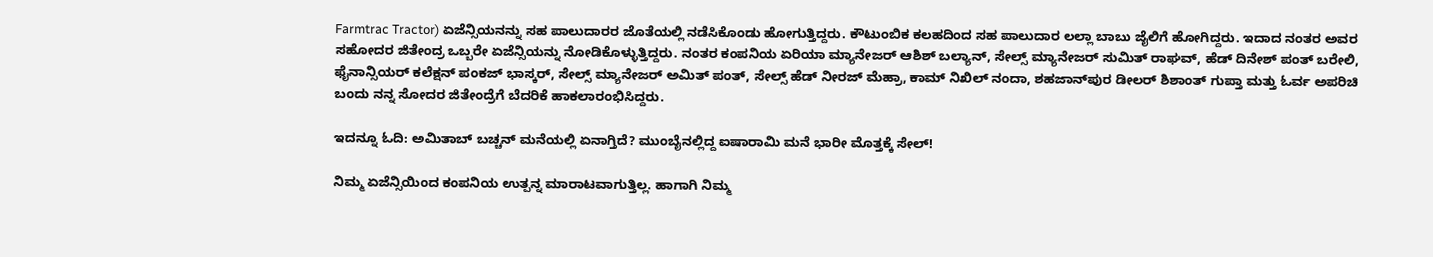Farmtrac Tractor) ಏಜೆನ್ಸಿಯನನ್ನು ಸಹ ಪಾಲುದಾರರ ಜೊತೆಯಲ್ಲಿ ನಡೆಸಿಕೊಂಡು ಹೋಗುತ್ತಿದ್ದರು. ಕೌಟುಂಬಿಕ ಕಲಹದಿಂದ ಸಹ ಪಾಲುದಾರ ಲಲ್ಲಾ ಬಾಬು ಜೈಲಿಗೆ ಹೋಗಿದ್ದರು. ಇದಾದ ನಂತರ ಅವರ ಸಹೋದರ ಜಿತೇಂದ್ರ ಒಬ್ಬರೇ ಏಜೆನ್ಸಿಯನ್ನು ನೋಡಿಕೊಳ್ಳುತ್ತಿದ್ದರು. ನಂತರ ಕಂಪನಿಯ ಏರಿಯಾ ಮ್ಯಾನೇಜರ್ ಆಶಿಶ್ ಬಲ್ಯಾನ್, ಸೇಲ್ಸ್ ಮ್ಯಾನೇಜರ್ ಸುಮಿತ್ ರಾಘವ್, ಹೆಡ್ ದಿನೇಶ್ ಪಂತ್ ಬರೇಲಿ, ಫೈನಾನ್ಸಿಯರ್ ಕಲೆಕ್ಷನ್ ಪಂಕಜ್ ಭಾಸ್ಕರ್, ಸೇಲ್ಸ್ ಮ್ಯಾನೇಜರ್ ಅಮಿತ್ ಪಂತ್, ಸೇಲ್ಸ್ ಹೆಡ್ ನೀರಜ್ ಮೆಹ್ರಾ, ಕಾಮ್ ನಿಖಿಲ್ ನಂದಾ, ಶಹಜಾನ್‌ಪುರ ಡೀಲರ್ ಶಿಶಾಂತ್ ಗುಪ್ತಾ ಮತ್ತು ಓರ್ವ ಅಪರಿಚಿ ಬಂದು ನನ್ನ ಸೋದರ ಜಿತೇಂದ್ರೆಗೆ ಬೆದರಿಕೆ ಹಾಕಲಾರಂಭಿಸಿದ್ದರು.

ಇದನ್ನೂ ಓದಿ: ಅಮಿತಾಬ್ ಬಚ್ಚನ್ ಮನೆಯಲ್ಲಿ ಏನಾಗ್ತಿದೆ? ಮುಂಬೈನಲ್ಲಿದ್ದ ಐಷಾರಾಮಿ ಮನೆ ಭಾರೀ ಮೊತ್ತಕ್ಕೆ ಸೇಲ್‌!

ನಿಮ್ಮ ಏಜೆನ್ಸಿಯಿಂದ ಕಂಪನಿಯ ಉತ್ಪನ್ನ ಮಾರಾಟವಾಗುತ್ತಿಲ್ಲ. ಹಾಗಾಗಿ ನಿಮ್ಮ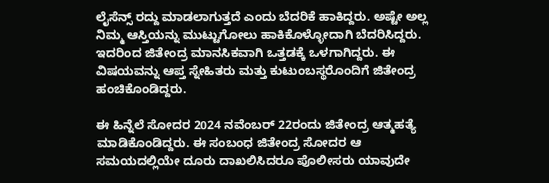ಲೈಸೆನ್ಸ್ ರದ್ದು ಮಾಡಲಾಗುತ್ತದೆ ಎಂದು ಬೆದರಿಕೆ ಹಾಕಿದ್ದರು. ಅಷ್ಟೇ ಅಲ್ಲ ನಿಮ್ಮ ಆಸ್ತಿಯನ್ನು ಮುಟ್ಟುಗೋಲು ಹಾಕಿಕೊಳ್ಳೋದಾಗಿ ಬೆದರಿಸಿದ್ದರು. ಇದರಿಂದ ಜಿತೇಂದ್ರ ಮಾನಸಿಕವಾಗಿ ಒತ್ತಡಕ್ಕೆ ಒಳಗಾಗಿದ್ದರು. ಈ ವಿಷಯವನ್ನು ಆಪ್ತ ಸ್ನೇಹಿತರು ಮತ್ತು ಕುಟುಂಬಸ್ಥರೊಂದಿಗೆ ಜಿತೇಂದ್ರ ಹಂಚಿಕೊಂಡಿದ್ದರು.

ಈ ಹಿನ್ನೆಲೆ ಸೋದರ 2024 ನವೆಂಬರ್ 22ರಂದು ಜಿತೇಂದ್ರ ಆತ್ಮಹತ್ಯೆ ಮಾಡಿಕೊಂಡಿದ್ದರು. ಈ ಸಂಬಂಧ ಜಿತೇಂದ್ರ ಸೋದರ ಆ ಸಮಯದಲ್ಲಿಯೇ ದೂರು ದಾಖಲಿಸಿದರೂ ಪೊಲೀಸರು ಯಾವುದೇ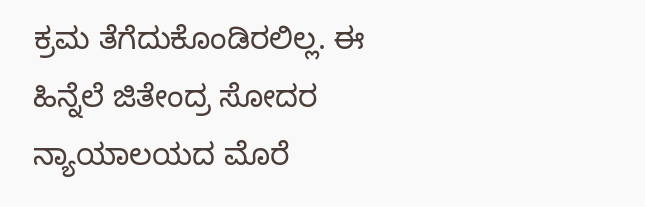ಕ್ರಮ ತೆಗೆದುಕೊಂಡಿರಲಿಲ್ಲ. ಈ ಹಿನ್ನೆಲೆ ಜಿತೇಂದ್ರ ಸೋದರ ನ್ಯಾಯಾಲಯದ ಮೊರೆ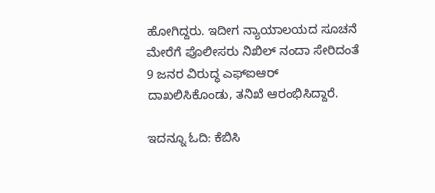ಹೋಗಿದ್ದರು. ಇದೀಗ ನ್ಯಾಯಾಲಯದ ಸೂಚನೆ ಮೇರೆಗೆ ಪೊಲೀಸರು ನಿಖಿಲ್ ನಂದಾ ಸೇರಿದಂತೆ 9 ಜನರ ವಿರುದ್ಧ ಎಫ್‌ಐಆರ್ ದಾಖಲಿಸಿಕೊಂಡು, ತನಿಖೆ ಆರಂಭಿಸಿದ್ದಾರೆ.

ಇದನ್ನೂ ಓದಿ: ಕೆಬಿಸಿ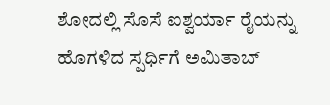ಶೋದಲ್ಲಿ ಸೊಸೆ ಐಶ್ವರ್ಯಾ ರೈಯನ್ನು ಹೊಗಳಿದ ಸ್ಪರ್ಧಿಗೆ ಅಮಿತಾಬ್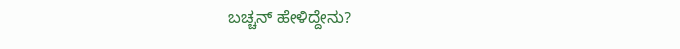ಬಚ್ಚನ್ ಹೇಳಿದ್ದೇನು?